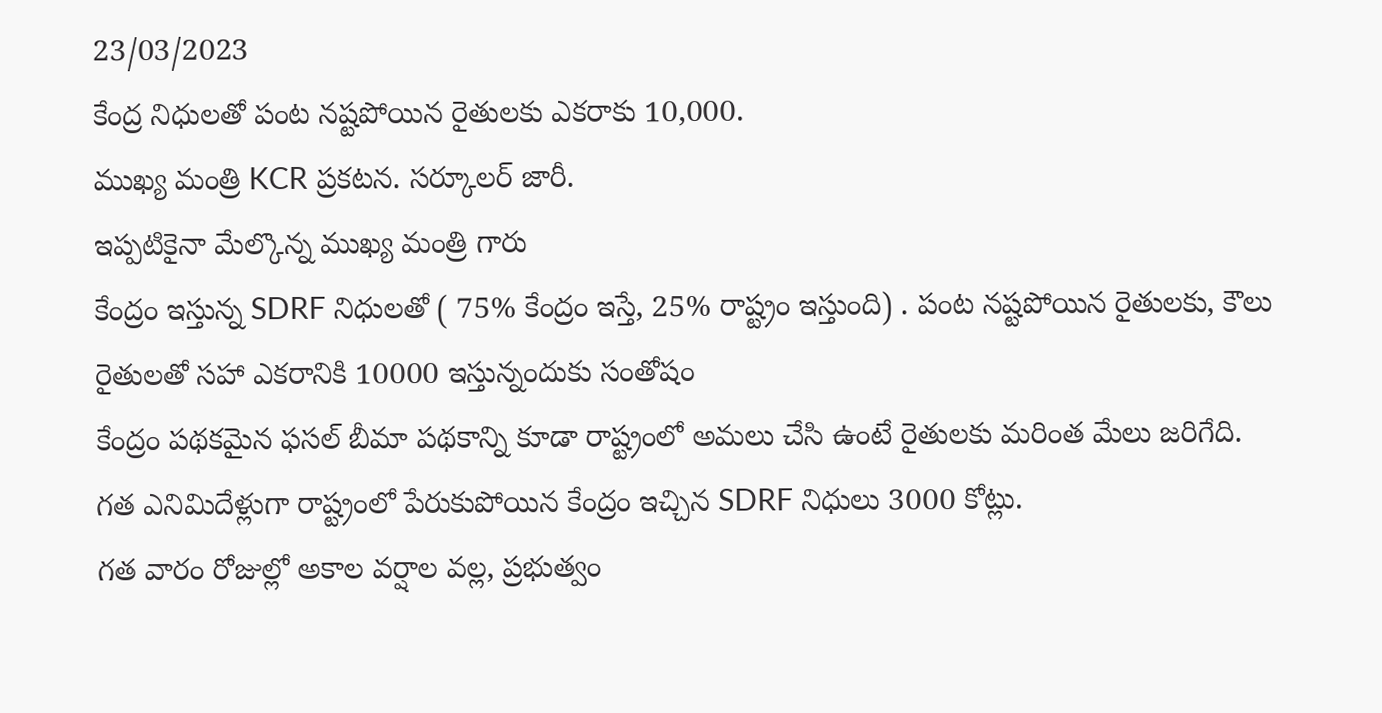23/03/2023
కేంద్ర నిధులతో పంట నష్టపోయిన రైతులకు ఎకరాకు 10,000.
ముఖ్య మంత్రి KCR ప్రకటన. సర్కూలర్ జారీ.
ఇప్పటికైనా మేల్కొన్న ముఖ్య మంత్రి గారు
కేంద్రం ఇస్తున్న SDRF నిధులతో ( 75% కేంద్రం ఇస్తే, 25% రాష్ట్రం ఇస్తుంది) . పంట నష్టపోయిన రైతులకు, కౌలు రైతులతో సహా ఎకరానికి 10000 ఇస్తున్నందుకు సంతోషం
కేంద్రం పథకమైన ఫసల్ బీమా పథకాన్ని కూడా రాష్ట్రంలో అమలు చేసి ఉంటే రైతులకు మరింత మేలు జరిగేది.
గత ఎనిమిదేళ్లుగా రాష్ట్రంలో పేరుకుపోయిన కేంద్రం ఇచ్చిన SDRF నిధులు 3000 కోట్లు.
గత వారం రోజుల్లో అకాల వర్షాల వల్ల, ప్రభుత్వం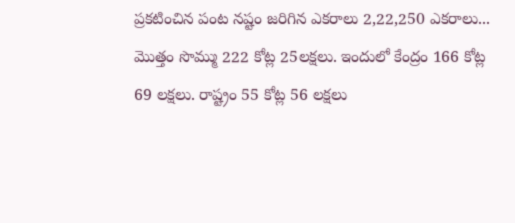ప్రకటించిన పంట నష్టం జరిగిన ఎకరాలు 2,22,250 ఎకరాలు...
మొత్తం సొమ్ము 222 కోట్ల 25లక్షలు. ఇందులో కేంద్రం 166 కోట్ల 69 లక్షలు. రాష్ట్రం 55 కోట్ల 56 లక్షలు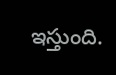ఇస్తుంది.